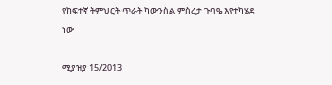የከፍተኛ ትምህርት ጥራት ካውንስል ምስረታ ጉባዔ እየተካሄደ ነው

ሚያዝያ 15/2013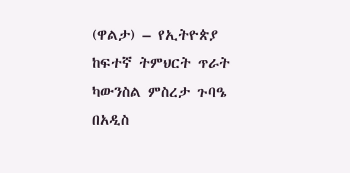(ዋልታ) – የኢትዮጵያ ከፍተኛ ትምህርት ጥራት ካውንስል ምስረታ ጉባዔ በአዲስ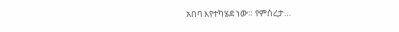አበባ እየተካሄደ ነው። የምስረታ…